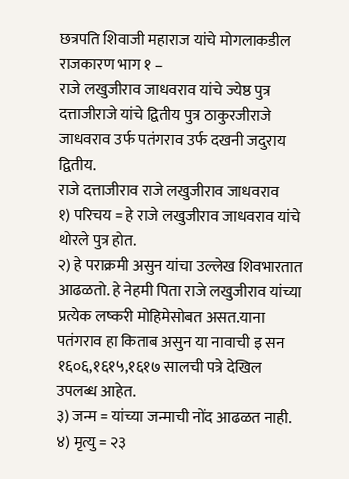छत्रपति शिवाजी महाराज यांचे मोगलाकडील राजकारण भाग १ –
राजे लखुजीराव जाधवराव यांचे ज्येष्ठ पुत्र दत्ताजीराजे यांचे द्वितीय पुत्र ठाकुरजीराजे जाधवराव उर्फ पतंगराव उर्फ दखनी जदुराय द्वितीय.
राजे दत्ताजीराव राजे लखुजीराव जाधवराव
१) परिचय = हे राजे लखुजीराव जाधवराव यांचे थोरले पुत्र होत.
२) हे पराक्रमी असुन यांचा उल्लेख शिवभारतात आढळतो. हे नेहमी पिता राजे लखुजीराव यांच्या प्रत्येक लष्करी मोहिमेसोबत असत.याना पतंगराव हा किताब असुन या नावाची इ सन १६०६,१६१५,१६१७ सालची पत्रे देखिल उपलब्ध आहेत.
३) जन्म = यांच्या जन्माची नोंद आढळत नाही.
४) मृत्यु = २३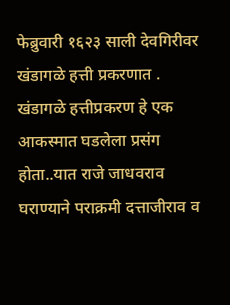फेब्रुवारी १६२३ साली देवगिरीवर खंडागळे हत्ती प्रकरणात .
खंडागळे हत्तीप्रकरण हे एक आकस्मात घडलेला प्रसंग होता..यात राजे जाधवराव घराण्याने पराक्रमी दत्ताजीराव व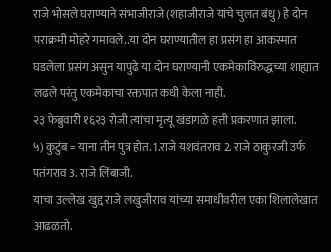राजे भोसले घराण्याने संभाजीराजे (शहाजीराजे यांचे चुलत बंधु) हे दोन पराक्रमी मोहरे गमावले..या दोन घराण्यातील हा प्रसंग हा आकस्मात घडलेला प्रसंग असुन यापुढे या दोन घराण्यानी एकमेकाविरुद्धच्या शाह्यात लढले परंतु एकमेकाचा रक्तपात कधी केला नाही.
२३ फेब्रुवारी १६२३ रोजी त्यांचा मृत्यू खंडागळे हत्ती प्रकरणात झाला.
५) कुटुंब = याना तीन पुत्र होत. 1.राजे यशवंतराव 2. राजे ठाकुरजी उर्फ पतंगराव 3. राजे लिंबाजी.
याचा उल्लेख खुद्द राजे लखुजीराव यांच्या समाधीवरील एका शिलालेखात आढळतो.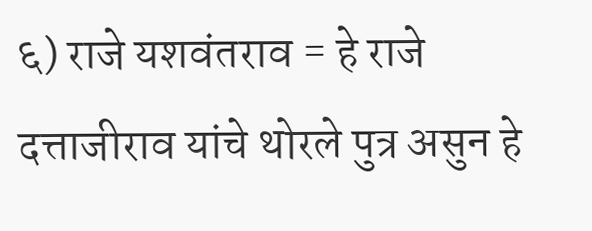६) राजे यशवंतराव = हे राजे दत्ताजीराव यांचे थोरले पुत्र असुन हे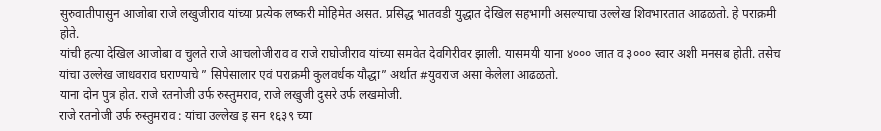सुरुवातीपासुन आजोबा राजे लखुजीराव यांच्या प्रत्येक लष्करी मोहिमेत असत. प्रसिद्ध भातवडी युद्धात देखिल सहभागी असल्याचा उल्लेख शिवभारतात आढळतो. हे पराक्रमी होते.
यांची हत्या देखिल आजोबा व चुलते राजे आचलोजीराव व राजे राघोजीराव यांच्या समवेत देवगिरीवर झाली. यासमयी याना ४००० जात व ३००० स्वार अशी मनसब होती. तसेच यांचा उल्लेख जाधवराव घराण्याचे ” सिपेसालार एवं पराक्रमी कुलवर्धक यौद्धा” अर्थात #युवराज असा केलेला आढळतो.
याना दोन पुत्र होत. राजे रतनोजी उर्फ रुस्तुमराव, राजे लखुजी दुसरे उर्फ लखमोजी.
राजे रतनोजी उर्फ रुस्तुमराव : यांचा उल्लेख इ सन १६३९ च्या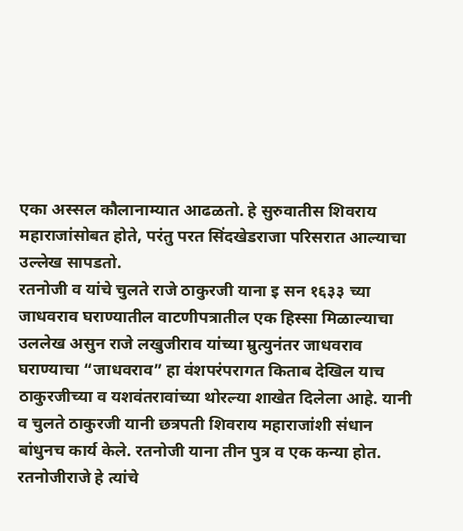एका अस्सल कौलानाम्यात आढळतो. हे सुरुवातीस शिवराय महाराजांसोबत होते, परंतु परत सिंदखेडराजा परिसरात आल्याचा उल्लेख सापडतो.
रतनोजी व यांचे चुलते राजे ठाकुरजी याना इ सन १६३३ च्या जाधवराव घराण्यातील वाटणीपत्रातील एक हिस्सा मिळाल्याचा उललेख असुन राजे लखुजीराव यांच्या म्रुत्युनंतर जाधवराव घराण्याचा “जाधवराव” हा वंशपरंपरागत किताब देखिल याच ठाकुरजीच्या व यशवंतरावांच्या थोरल्या शाखेत दिलेला आहे. यानी व चुलते ठाकुरजी यानी छत्रपती शिवराय महाराजांशी संधान बांधुनच कार्य केले. रतनोजी याना तीन पुत्र व एक कन्या होत.
रतनोजीराजे हे त्यांचे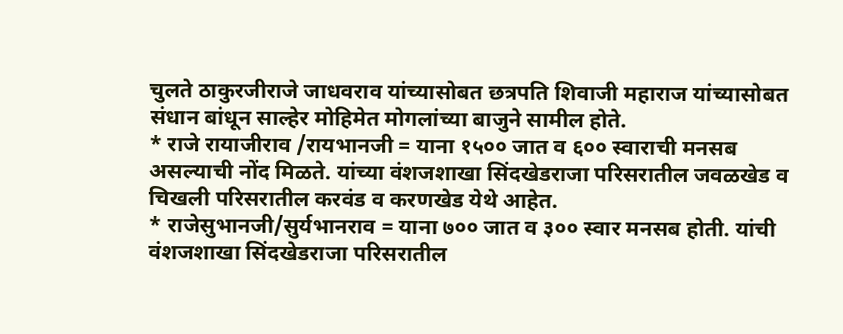चुलते ठाकुरजीराजे जाधवराव यांच्यासोबत छत्रपति शिवाजी महाराज यांच्यासोबत संधान बांधून साल्हेर मोहिमेत मोगलांच्या बाजुने सामील होते.
* राजे रायाजीराव /रायभानजी = याना १५०० जात व ६०० स्वाराची मनसब असल्याची नोंद मिळते. यांच्या वंशजशाखा सिंदखेडराजा परिसरातील जवळखेड व चिखली परिसरातील करवंड व करणखेड येथे आहेत.
* राजेसुभानजी/सुर्यभानराव = याना ७०० जात व ३०० स्वार मनसब होती. यांची वंशजशाखा सिंदखेडराजा परिसरातील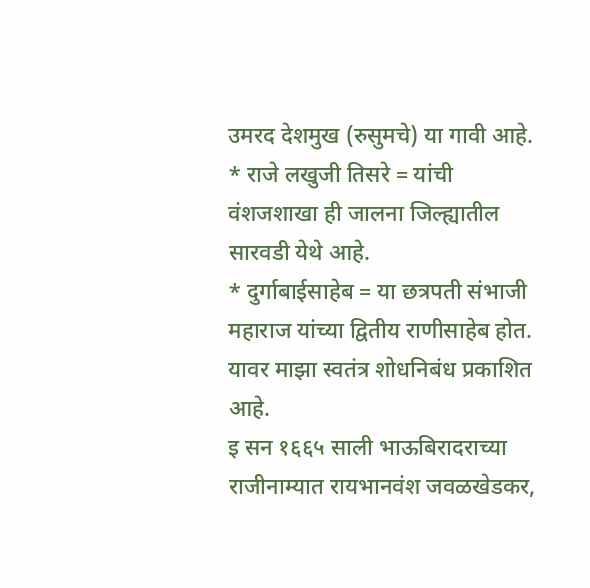उमरद देशमुख (रुसुमचे) या गावी आहे.
* राजे लखुजी तिसरे = यांची वंशजशाखा ही जालना जिल्ह्यातील सारवडी येथे आहे.
* दुर्गाबाईसाहेब = या छत्रपती संभाजी महाराज यांच्या द्वितीय राणीसाहेब होत. यावर माझा स्वतंत्र शोधनिबंध प्रकाशित आहे.
इ सन १६६५ साली भाऊबिरादराच्या राजीनाम्यात रायभानवंश जवळखेडकर,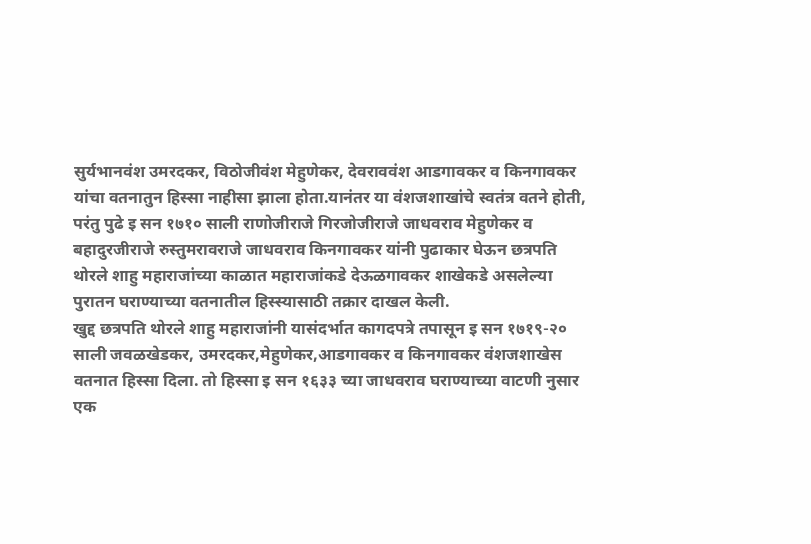सुर्यभानवंश उमरदकर, विठोजीवंश मेहुणेकर, देवराववंश आडगावकर व किनगावकर यांचा वतनातुन हिस्सा नाहीसा झाला होता.यानंतर या वंशजशाखांचे स्वतंत्र वतने होती, परंतु पुढे इ सन १७१० साली राणोजीराजे गिरजोजीराजे जाधवराव मेहुणेकर व बहादुरजीराजे रुस्तुमरावराजे जाधवराव किनगावकर यांनी पुढाकार घेऊन छत्रपति थोरले शाहु महाराजांच्या काळात महाराजांकडे देऊळगावकर शाखेकडे असलेल्या पुरातन घराण्याच्या वतनातील हिस्स्यासाठी तक्रार दाखल केली.
खुद्द छत्रपति थोरले शाहु महाराजांनी यासंदर्भात कागदपत्रे तपासून इ सन १७१९-२० साली जवळखेडकर, उमरदकर,मेहुणेकर,आडगावकर व किनगावकर वंशजशाखेस वतनात हिस्सा दिला. तो हिस्सा इ सन १६३३ च्या जाधवराव घराण्याच्या वाटणी नुसार एक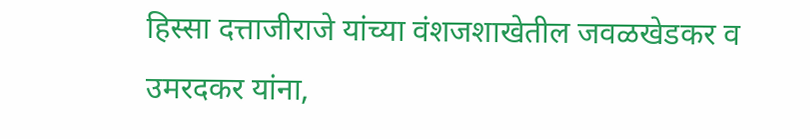हिस्सा दत्ताजीराजे यांच्या वंशजशाखेतील जवळखेडकर व उमरदकर यांना,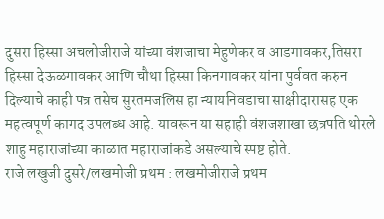दुसरा हिस्सा अचलोजीराजे यांच्या वंशजाचा मेहुणेकर व आडगावकर,तिसरा हिस्सा देऊळगावकर आणि चौथा हिस्सा किनगावकर यांना पुर्ववत करुन दिल्याचे काही पत्र तसेच सुरतमजलिस हा न्यायनिवडाचा साक्षीदारासह एक महत्वपूर्ण कागद उपलब्ध आहे. यावरून या सहाही वंशजशाखा छत्रपति थोरले शाहु महाराजांच्या काळात महाराजांकडे असल्याचे स्पष्ट होते.
राजे लखुजी दुसरे/लखमोजी प्रथम : लखमोजीराजे प्रथम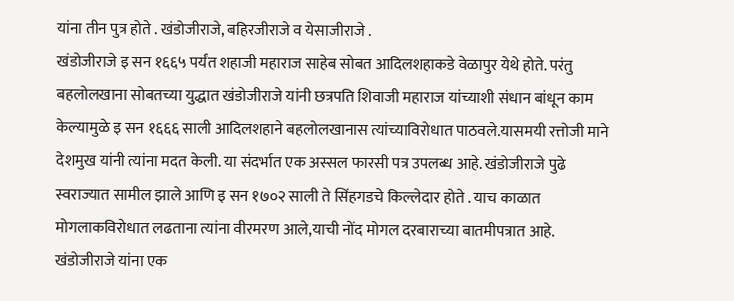यांना तीन पुत्र होते . खंडोजीराजे, बहिरजीराजे व येसाजीराजे .
खंडोजीराजे इ सन १६६५ पर्यंत शहाजी महाराज साहेब सोबत आदिलशहाकडे वेळापुर येथे होते. परंतु बहलोलखाना सोबतच्या युद्धात खंडोजीराजे यांनी छत्रपति शिवाजी महाराज यांच्याशी संधान बांधून काम केल्यामुळे इ सन १६६६ साली आदिलशहाने बहलोलखानास त्यांच्याविरोधात पाठवले.यासमयी रत्तोजी माने देशमुख यांनी त्यांना मदत केली. या संदर्भात एक अस्सल फारसी पत्र उपलब्ध आहे. खंडोजीराजे पुढे स्वराज्यात सामील झाले आणि इ सन १७०२ साली ते सिंहगडचे किल्लेदार होते . याच काळात मोगलाकविरोधात लढताना त्यांना वीरमरण आले,याची नोंद मोगल दरबाराच्या बातमीपत्रात आहे. खंडोजीराजे यांना एक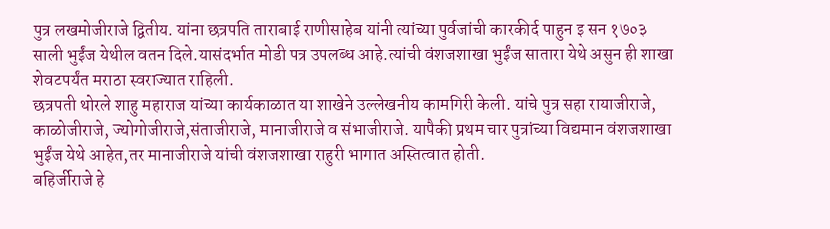पुत्र लखमोजीराजे द्वितीय. यांना छत्रपति ताराबाई राणीसाहेब यांनी त्यांच्या पुर्वजांची कारकीर्द पाहुन इ सन १७०३ साली भुईंज येथील वतन दिले.यासंदर्भात मोडी पत्र उपलब्ध आहे.त्यांची वंशजशाखा भुईंज सातारा येथे असुन ही शाखा शेवटपर्यंत मराठा स्वराज्यात राहिली.
छत्रपती थोरले शाहु महाराज यांच्या कार्यकाळात या शाखेने उल्लेखनीय कामगिरी केली. यांचे पुत्र सहा रायाजीराजे, काळोजीराजे, ज्योगोजीराजे,संताजीराजे, मानाजीराजे व संभाजीराजे. यापैकी प्रथम चार पुत्रांच्या विद्यमान वंशजशाखा भुईंज येथे आहेत,तर मानाजीराजे यांची वंशजशाखा राहुरी भागात अस्तित्वात होती.
बहिर्जीराजे हे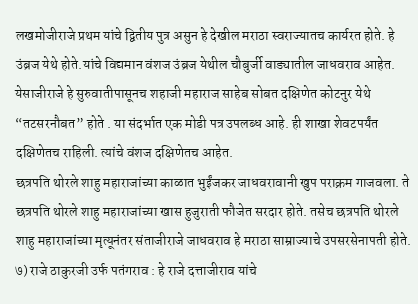लखमोजीराजे प्रथम यांचे द्वितीय पुत्र असुन हे देखील मराठा स्वराज्यातच कार्यरत होते. हे उंब्रज येथे होते.यांचे विद्यमान वंशज उंब्रज येथील चौबुर्जी वाड्यातील जाधवराव आहेत.
येसाजीराजे हे सुरुवातीपासूनच शहाजी महाराज साहेब सोबत दक्षिणेत कोटनुर येथे “तटसरनौबत” होते . या संदर्भात एक मोडी पत्र उपलब्ध आहे. ही शाखा शेवटपर्यंत दक्षिणेतच राहिली. त्यांचे वंशज दक्षिणेतच आहेत.
छत्रपति थोरले शाहु महाराजांच्या काळात भुईंजकर जाधवरावानी खुप पराक्रम गाजवला. ते छत्रपति थोरले शाहु महाराजांच्या खास हुजुराती फौजेत सरदार होते. तसेच छत्रपति थोरले शाहु महाराजांच्या मृत्यूनंतर संताजीराजे जाधवराव हे मराठा साम्राज्याचे उपसरसेनापती होते.
७) राजे ठाकुरजी उर्फ पतंगराव : हे राजे दत्ताजीराव यांचे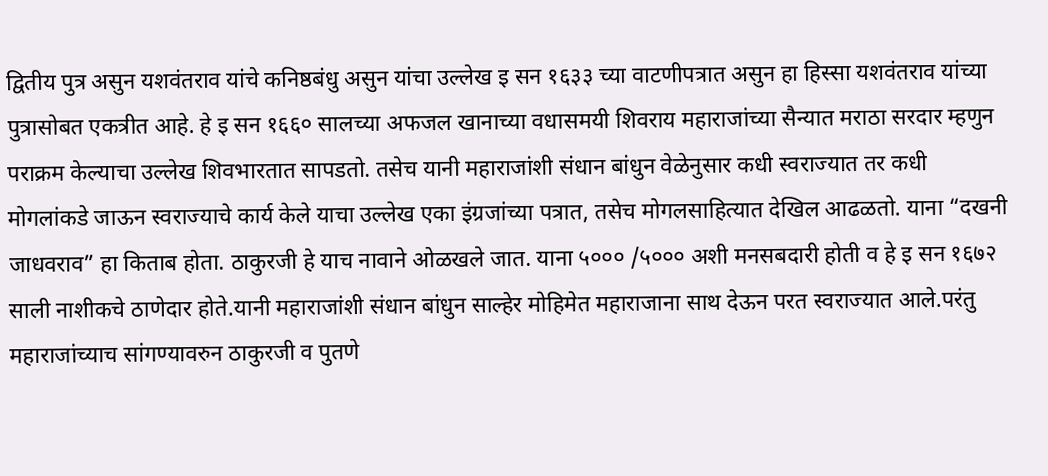द्वितीय पुत्र असुन यशवंतराव यांचे कनिष्ठबंधु असुन यांचा उल्लेख इ सन १६३३ च्या वाटणीपत्रात असुन हा हिस्सा यशवंतराव यांच्या पुत्रासोबत एकत्रीत आहे. हे इ सन १६६० सालच्या अफजल खानाच्या वधासमयी शिवराय महाराजांच्या सैन्यात मराठा सरदार म्हणुन पराक्रम केल्याचा उल्लेख शिवभारतात सापडतो. तसेच यानी महाराजांशी संधान बांधुन वेळेनुसार कधी स्वराज्यात तर कधी मोगलांकडे जाऊन स्वराज्याचे कार्य केले याचा उल्लेख एका इंग्रजांच्या पत्रात, तसेच मोगलसाहित्यात देखिल आढळतो. याना “दखनी जाधवराव” हा किताब होता. ठाकुरजी हे याच नावाने ओळखले जात. याना ५००० /५००० अशी मनसबदारी होती व हे इ सन १६७२ साली नाशीकचे ठाणेदार होते.यानी महाराजांशी संधान बांधुन साल्हेर मोहिमेत महाराजाना साथ देऊन परत स्वराज्यात आले.परंतु महाराजांच्याच सांगण्यावरुन ठाकुरजी व पुतणे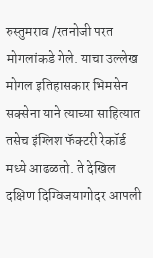रुस्तुमराव /रतनोजी परत मोगलांकडे गेले. याचा उल्लेख मोगल इतिहासकार भिमसेन सक्सेना याने त्याच्या साहित्यात तसेच इंग्लिश फॅक्टरी रेकॉर्ड मध्ये आढळतो. ते देखिल दक्षिण दिग्विजयागोदर आपली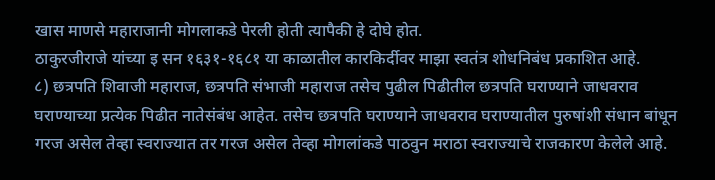खास माणसे महाराजानी मोगलाकडे पेरली होती त्यापैकी हे दोघे होत.
ठाकुरजीराजे यांच्या इ सन १६३१-१६८१ या काळातील कारकिर्दीवर माझा स्वतंत्र शोधनिबंध प्रकाशित आहे.
८) छत्रपति शिवाजी महाराज, छत्रपति संभाजी महाराज तसेच पुढील पिढीतील छत्रपति घराण्याने जाधवराव घराण्याच्या प्रत्येक पिढीत नातेसंबंध आहेत. तसेच छत्रपति घराण्याने जाधवराव घराण्यातील पुरुषांशी संधान बांधून गरज असेल तेव्हा स्वराज्यात तर गरज असेल तेव्हा मोगलांकडे पाठवुन मराठा स्वराज्याचे राजकारण केलेले आहे.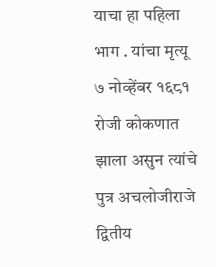याचा हा पहिला भाग . यांचा मृत्यू ७ नोव्हेंबर १६८१ रोजी कोकणात झाला असुन त्यांचे पुत्र अचलोजीराजे द्वितीय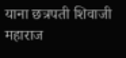याना छत्रपती शिवाजी महाराज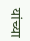यांच्या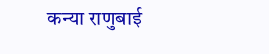कन्या राणुबाई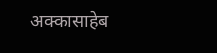अक्कासाहेब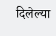दिलेल्या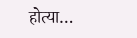होत्या…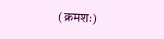(क्रमशः)